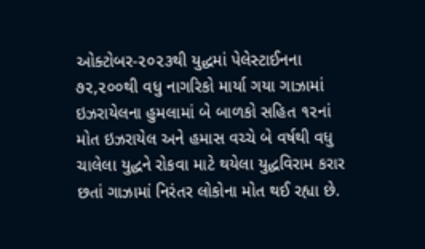ઓક્ટોબર-૨૦૨૩થી યુદ્ધમાં પેલેસ્ટાઈનના ૭૨,૨૦૦થી વધુ નાગરિકો માર્યા ગયા ગાઝામાં ઇઝરાયેલના હુમલામાં બે બાળકો સહિત ૧૨નાં મોત ઇઝરાયેલ અને હમાસ વચ્ચે બે વર્ષથી વધુ ચાલેલા યુદ્ધને રોકવા માટે થયેલા યુદ્ધવિરામ કરાર છતાં ગાઝામાં નિરંતર લોકોના મોત થઈ રહ્યા છે.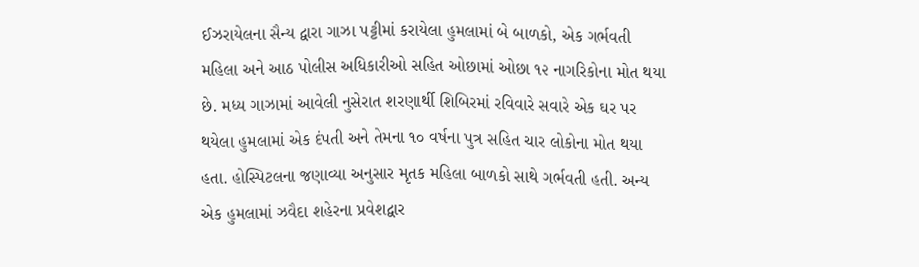ઈઝરાયેલના સૈન્ય દ્વારા ગાઝા પટ્ટીમાં કરાયેલા હુમલામાં બે બાળકો, એક ગર્ભવતી મહિલા અને આઠ પોલીસ અધિકારીઓ સહિત ઓછામાં ઓછા ૧૨ નાગરિકોના મોત થયા છે. મધ્ય ગાઝામાં આવેલી નુસેરાત શરણાર્થી શિબિરમાં રવિવારે સવારે એક ઘર પર થયેલા હુમલામાં એક દંપતી અને તેમના ૧૦ વર્ષના પુત્ર સહિત ચાર લોકોના મોત થયા હતા. હોસ્પિટલના જણાવ્યા અનુસાર મૃતક મહિલા બાળકો સાથે ગર્ભવતી હતી. અન્ય એક હુમલામાં ઝવૈદા શહેરના પ્રવેશદ્વાર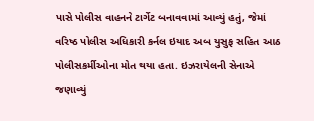પાસે પોલીસ વાહનને ટાર્ગેટ બનાવવામાં આવ્યું હતું, જેમાં વરિષ્ઠ પોલીસ અધિકારી કર્નલ ઇયાદ અબ યુસુફ સહિત આઠ પોલીસકર્મીઓના મોત થયા હતા. ઇઝરાયેલની સેનાએ જણાવ્યું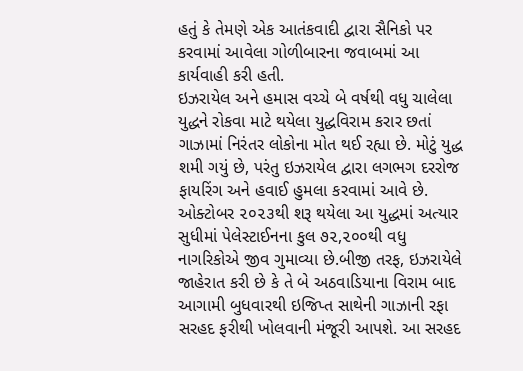હતું કે તેમણે એક આતંકવાદી દ્વારા સૈનિકો પર કરવામાં આવેલા ગોળીબારના જવાબમાં આ કાર્યવાહી કરી હતી.
ઇઝરાયેલ અને હમાસ વચ્ચે બે વર્ષથી વધુ ચાલેલા યુદ્ધને રોકવા માટે થયેલા યુદ્ધવિરામ કરાર છતાં ગાઝામાં નિરંતર લોકોના મોત થઈ રહ્યા છે. મોટું યુદ્ધ શમી ગયું છે, પરંતુ ઇઝરાયેલ દ્વારા લગભગ દરરોજ ફાયરિંગ અને હવાઈ હુમલા કરવામાં આવે છે. ઓક્ટોબર ૨૦૨૩થી શરૂ થયેલા આ યુદ્ધમાં અત્યાર સુધીમાં પેલેસ્ટાઈનના કુલ ૭૨,૨૦૦થી વધુ નાગરિકોએ જીવ ગુમાવ્યા છે.બીજી તરફ, ઇઝરાયેલે જાહેરાત કરી છે કે તે બે અઠવાડિયાના વિરામ બાદ આગામી બુધવારથી ઇજિપ્ત સાથેની ગાઝાની રફા સરહદ ફરીથી ખોલવાની મંજૂરી આપશે. આ સરહદ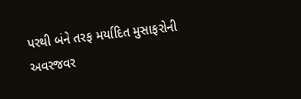પરથી બંને તરફ મર્યાદિત મુસાફરોની અવરજવર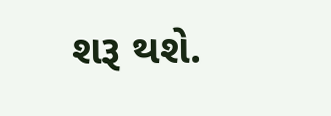શરૂ થશે.